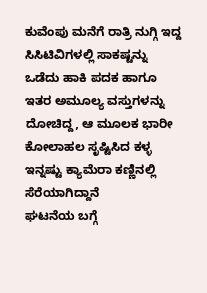ಕುವೆಂಪು ಮನೆಗೆ ರಾತ್ರಿ ನುಗ್ಗಿ ಇದ್ದ ಸಿಸಿಟಿವಿಗಳಲ್ಲಿ ಸಾಕಷ್ಟನ್ನು ಒಡೆದು ಹಾಕಿ ಪದಕ ಹಾಗೂ ಇತರ ಅಮೂಲ್ಯ ವಸ್ತುಗಳನ್ನು ದೋಚಿದ್ದ, ಆ ಮೂಲಕ ಭಾರೀ ಕೋಲಾಹಲ ಸೃಷ್ಟಿಸಿದ ಕಳ್ಳ ಇನ್ನಷ್ಟು ಕ್ಯಾಮೆರಾ ಕಣ್ಣಿನಲ್ಲಿ ಸೆರೆಯಾಗಿದ್ದಾನೆ
ಘಟನೆಯ ಬಗ್ಗೆ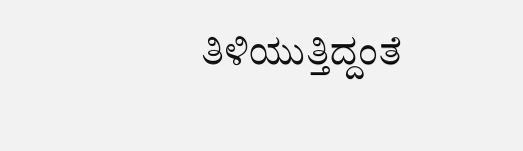ತಿಳಿಯುತ್ತಿದ್ದಂತೆ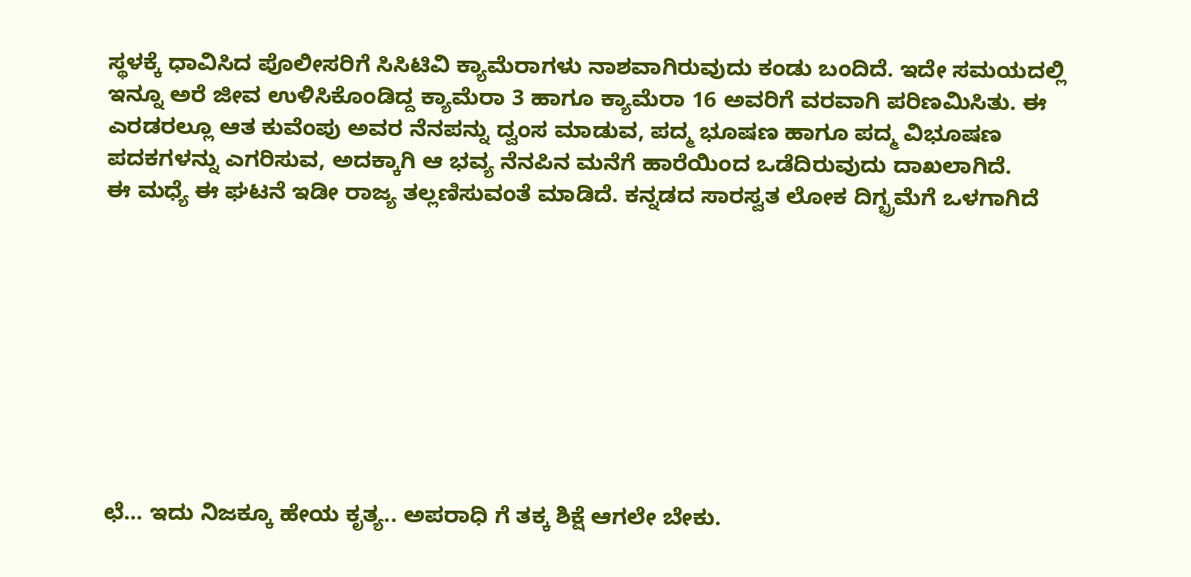ಸ್ಥಳಕ್ಕೆ ಧಾವಿಸಿದ ಪೊಲೀಸರಿಗೆ ಸಿಸಿಟಿವಿ ಕ್ಯಾಮೆರಾಗಳು ನಾಶವಾಗಿರುವುದು ಕಂಡು ಬಂದಿದೆ. ಇದೇ ಸಮಯದಲ್ಲಿ ಇನ್ನೂ ಅರೆ ಜೀವ ಉಳಿಸಿಕೊಂಡಿದ್ದ ಕ್ಯಾಮೆರಾ 3 ಹಾಗೂ ಕ್ಯಾಮೆರಾ 16 ಅವರಿಗೆ ವರವಾಗಿ ಪರಿಣಮಿಸಿತು. ಈ ಎರಡರಲ್ಲೂ ಆತ ಕುವೆಂಪು ಅವರ ನೆನಪನ್ನು ದ್ವಂಸ ಮಾಡುವ, ಪದ್ಮ ಭೂಷಣ ಹಾಗೂ ಪದ್ಮ ವಿಭೂಷಣ ಪದಕಗಳನ್ನು ಎಗರಿಸುವ, ಅದಕ್ಕಾಗಿ ಆ ಭವ್ಯ ನೆನಪಿನ ಮನೆಗೆ ಹಾರೆಯಿಂದ ಒಡೆದಿರುವುದು ದಾಖಲಾಗಿದೆ.
ಈ ಮಧ್ಯೆ ಈ ಘಟನೆ ಇಡೀ ರಾಜ್ಯ ತಲ್ಲಣಿಸುವಂತೆ ಮಾಡಿದೆ. ಕನ್ನಡದ ಸಾರಸ್ವತ ಲೋಕ ದಿಗ್ಭ್ರಮೆಗೆ ಒಳಗಾಗಿದೆ









ಛೆ… ಇದು ನಿಜಕ್ಕೂ ಹೇಯ ಕೃತ್ಯ.. ಅಪರಾಧಿ ಗೆ ತಕ್ಕ ಶಿಕ್ಷೆ ಆಗಲೇ ಬೇಕು.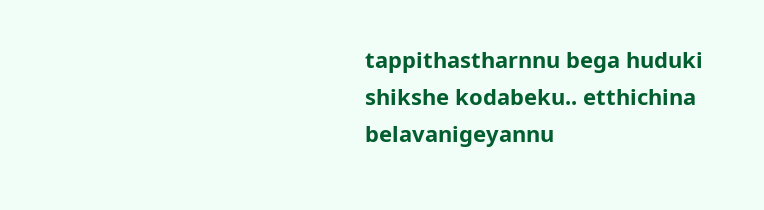tappithastharnnu bega huduki shikshe kodabeku.. etthichina belavanigeyannu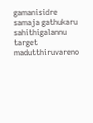gamanisidre samaja gathukaru sahithigalannu target madutthiruvareno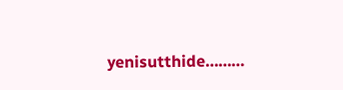yenisutthide………